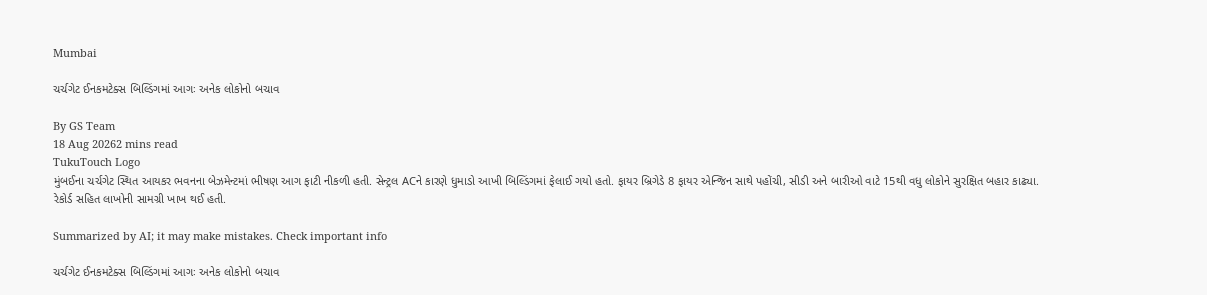Mumbai

ચર્ચગેટ ઈનકમટેક્સ બિલ્ડિંગમાં આગઃ અનેક લોકોનો બચાવ

By GS Team
18 Aug 20262 mins read
TukuTouch Logo
મુંબઈના ચર્ચગેટ સ્થિત આયકર ભવનના બેઝમેન્ટમાં ભીષણ આગ ફાટી નીકળી હતી. સેન્ટ્રલ ACને કારણે ધુમાડો આખી બિલ્ડિંગમાં ફેલાઈ ગયો હતો. ફાયર બ્રિગેડે 8 ફાયર એન્જિન સાથે પહોંચી, સીડી અને બારીઓ વાટે 15થી વધુ લોકોને સુરક્ષિત બહાર કાઢ્યા. રેકોર્ડ સહિત લાખોની સામગ્રી ખાખ થઈ હતી.

Summarized by AI; it may make mistakes. Check important info

ચર્ચગેટ ઈનકમટેક્સ બિલ્ડિંગમાં આગઃ અનેક લોકોનો બચાવ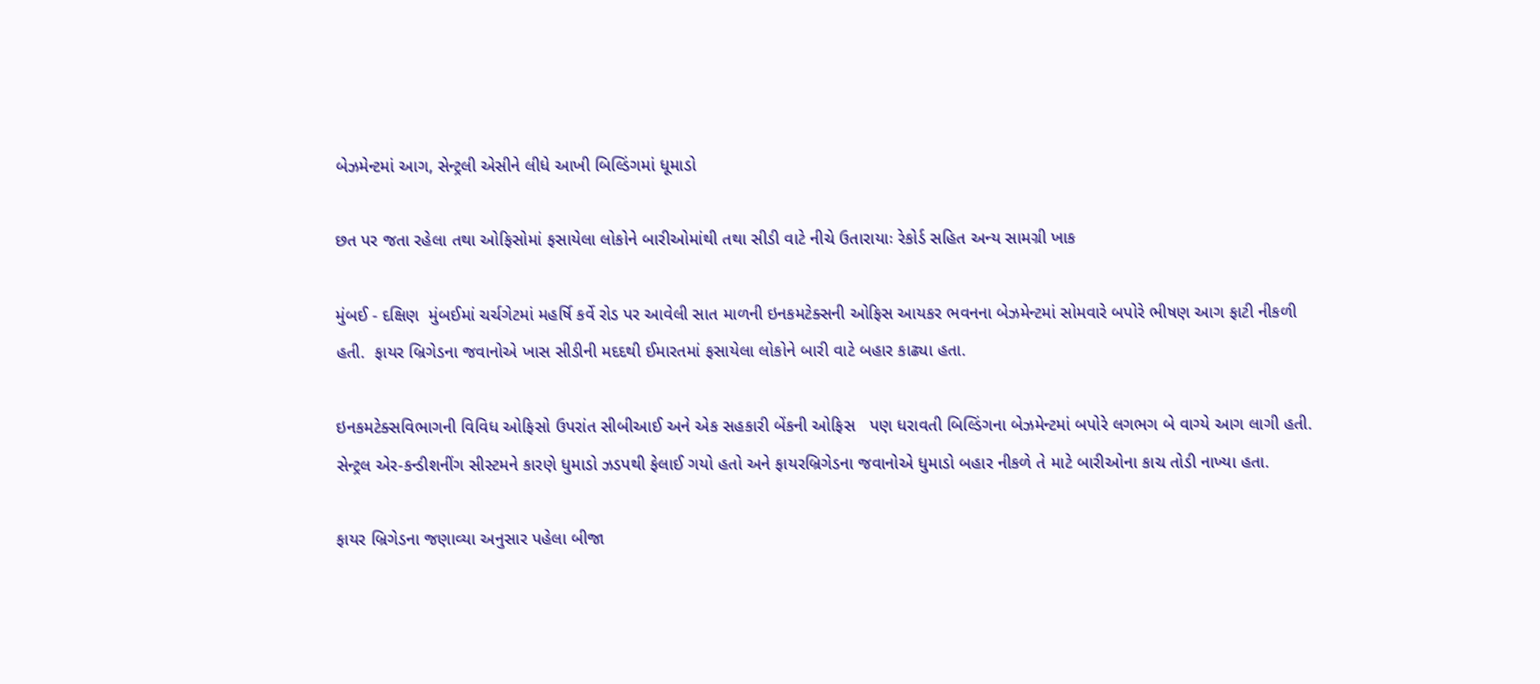બેઝમેન્ટમાં આગ, સેન્ટ્રલી એસીને લીધે આખી બિલ્ડિંગમાં ધૂમાડો

છત પર જતા રહેલા તથા ઓફિસોમાં ફસાયેલા લોકોને બારીઓમાંથી તથા સીડી વાટે નીચે ઉતારાયાઃ રેકોર્ડ સહિત અન્ય સામગ્રી ખાક

મુંબઈ - દક્ષિણ  મુંબઈમાં ચર્ચગેટમાં મહર્ષિ કર્વે રોડ પર આવેલી સાત માળની ઇનકમટેક્સની ઓફિસ આયકર ભવનના બેઝમેન્ટમાં સોમવારે બપોરે ભીષણ આગ ફાટી નીકળી હતી.  ફાયર બ્રિગેડના જવાનોએ ખાસ સીડીની મદદથી ઈમારતમાં ફસાયેલા લોકોને બારી વાટે બહાર કાઢ્યા હતા.

ઇનકમટેક્સવિભાગની વિવિધ ઓફિસો ઉપરાંત સીબીઆઈ અને એક સહકારી બેંકની ઓફિસ   પણ ધરાવતી બિલ્ડિંગના બેઝમેન્ટમાં બપોરે લગભગ બે વાગ્યે આગ લાગી હતી. સેન્ટ્રલ એર-કન્ડીશનીંગ સીસ્ટમને કારણે ધુમાડો ઝડપથી ફેલાઈ ગયો હતો અને ફાયરબ્રિગેડના જવાનોએ ધુમાડો બહાર નીકળે તે માટે બારીઓના કાચ તોડી નાખ્યા હતા.

ફાયર બ્રિગેડના જણાવ્યા અનુસાર પહેલા બીજા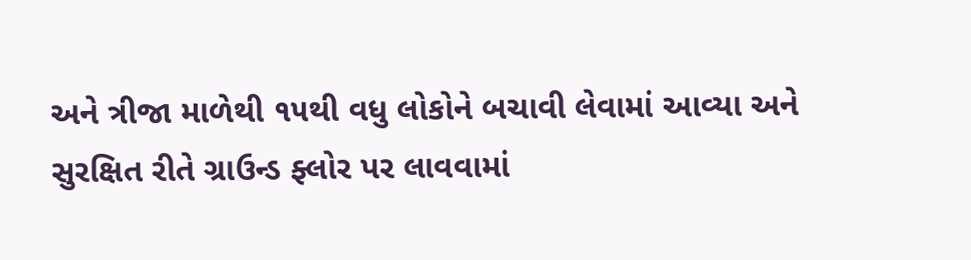અને ત્રીજા માળેથી ૧૫થી વધુ લોકોને બચાવી લેવામાં આવ્યા અને સુરક્ષિત રીતે ગ્રાઉન્ડ ફ્લોર પર લાવવામાં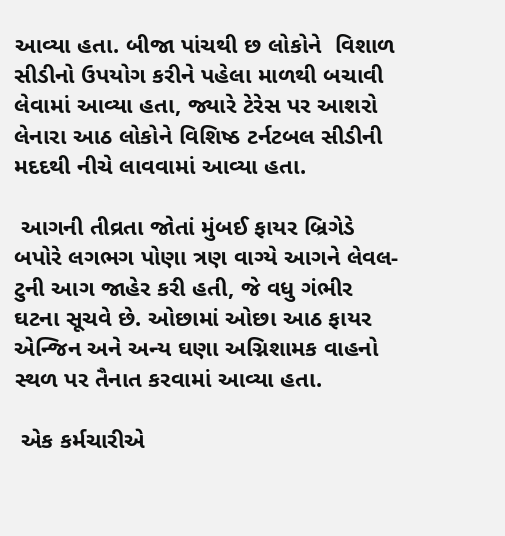આવ્યા હતા. બીજા પાંચથી છ લોકોને  વિશાળ સીડીનો ઉપયોગ કરીને પહેલા માળથી બચાવી લેવામાં આવ્યા હતા, જ્યારે ટેરેસ પર આશરો લેનારા આઠ લોકોને વિશિષ્ઠ ટર્નટબલ સીડીની મદદથી નીચે લાવવામાં આવ્યા હતા.

 આગની તીવ્રતા જોતાં મુંબઈ ફાયર બ્રિગેડે બપોરે લગભગ પોણા ત્રણ વાગ્યે આગને લેવલ-ટુની આગ જાહેર કરી હતી, જે વધુ ગંભીર ઘટના સૂચવે છે. ઓછામાં ઓછા આઠ ફાયર એન્જિન અને અન્ય ઘણા અગ્નિશામક વાહનો સ્થળ પર તૈનાત કરવામાં આવ્યા હતા.

 એક કર્મચારીએ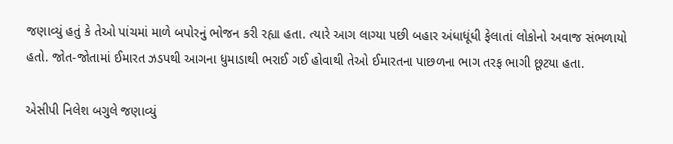જણાવ્યું હતું કે તેઓ પાંચમાં માળે બપોરનું ભોજન કરી રહ્યા હતા. ત્યારે આગ લાગ્યા પછી બહાર અંધાધૂંધી ફેલાતાં લોકોનો અવાજ સંભળાયો હતો. જોત-જોતામાં ઈમારત ઝડપથી આગના ધુમાડાથી ભરાઈ ગઈ હોવાથી તેઓ ઈમારતના પાછળના ભાગ તરફ ભાગી છૂટયા હતા.

એસીપી નિલેશ બગુલે જણાવ્યું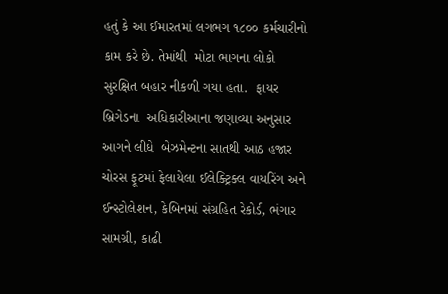હતું કે આ ઈમારતમાં લગભગ ૧૮૦૦ કર્મચારીનો કામ કરે છે. તેમાંથી  મોટા ભાગના લોકો સુરક્ષિત બહાર નીકળી ગયા હતા.  ફાયર બ્રિગેડના  અધિકારીઆના જણાવ્યા અનુસાર આગને લીધે  બેઝમેન્ટના સાતથી આઠ હજાર ચોરસ ફૂટમાં ફેલાયેલા ઈલેક્ટ્રિક્લ વાયરિંગ અને ઈન્સ્ટોલેશન, કેબિનમાં સંગ્રહિત રેકોર્ડ, ભંગાર સામગ્રી, કાઢી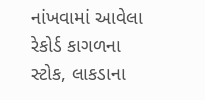નાંખવામાં આવેલા રેકોર્ડ કાગળના સ્ટોક, લાકડાના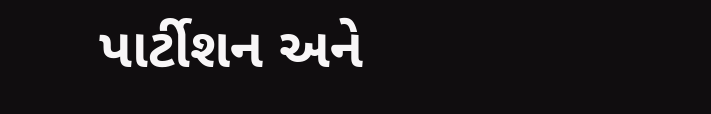પાર્ટીશન અને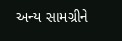અન્ય સામગ્રીને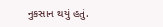નુકસાન થયું હતું.